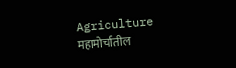Agriculture
महामोर्चातील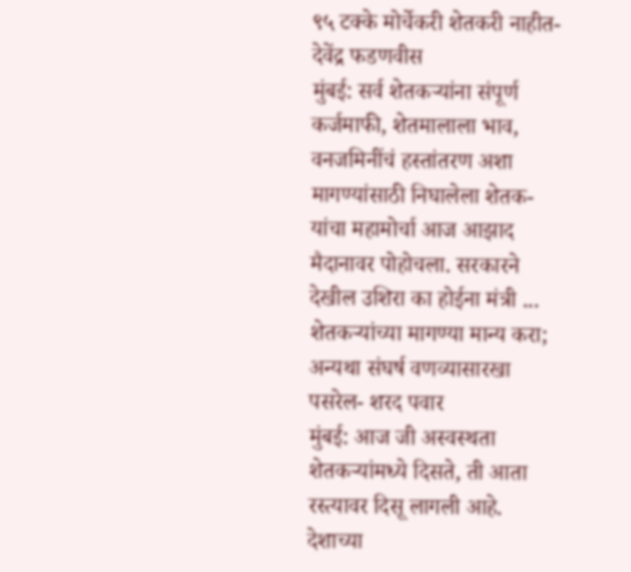९५ टक्के मोर्चेकरी शेतकरी नाहीत- देवेंद्र फडणवीस
मुंबई: सर्व शेतकऱ्यांना संपूर्ण कर्जमाफी, शेतमालाला भाव, वनजमिनींचं हस्तांतरण अशा मागण्यांसाठी निघालेला शेतक-यांचा महामोर्चा आज आझाद मैदानावर पोहोचला. सरकारने देखील उशिरा का होईना मंत्री ...
शेतकऱ्यांच्या मागण्या मान्य करा; अन्यथा संघर्ष वणव्यासारखा पसरेल- शरद पवार
मुंबई: आज जी अस्वस्थता शेतकऱ्यांमध्ये दिसते, ती आता रस्त्यावर दिसू लागली आहे. देशाच्या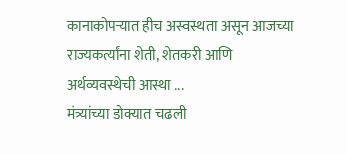कानाकोपऱ्यात हीच अस्वस्थता असून आजच्या राज्यकर्त्यांना शेती, शेतकरी आणि अर्थव्यवस्थेची आस्था ...
मंत्र्यांच्या डोक्यात चढली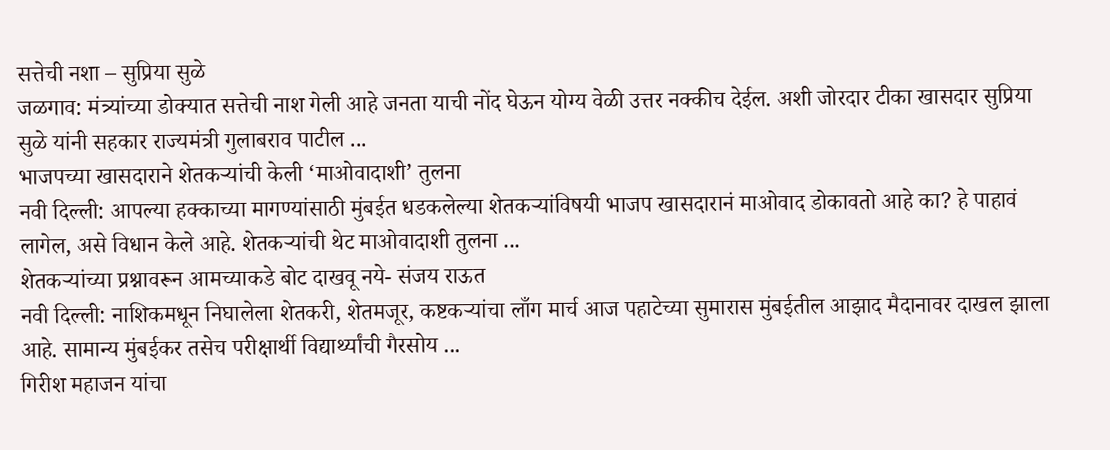सत्तेची नशा – सुप्रिया सुळे
जळगाव: मंत्र्यांच्या डोक्यात सत्तेची नाश गेली आहे जनता याची नोंद घेऊन योग्य वेळी उत्तर नक्कीच देईल. अशी जोरदार टीका खासदार सुप्रिया सुळे यांनी सहकार राज्यमंत्री गुलाबराव पाटील ...
भाजपच्या खासदाराने शेतकऱ्यांची केली ‘माओवादाशी’ तुलना
नवी दिल्ली: आपल्या हक्काच्या मागण्यांसाठी मुंबईत धडकलेल्या शेतकऱ्यांविषयी भाजप खासदारानं माओवाद डोकावतो आहे का? हे पाहावं लागेल, असे विधान केले आहे. शेतकऱ्यांची थेट माओवादाशी तुलना ...
शेतकऱ्यांच्या प्रश्नावरून आमच्याकडे बोट दाखवू नये- संजय राऊत
नवी दिल्ली: नाशिकमधून निघालेला शेतकरी, शेतमजूर, कष्टकऱ्यांचा लाँग मार्च आज पहाटेच्या सुमारास मुंबईतील आझाद मैदानावर दाखल झाला आहे. सामान्य मुंबईकर तसेच परीक्षार्थी विद्यार्थ्यांची गैरसोय ...
गिरीश महाजन यांचा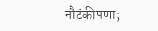नौटंकीपणा;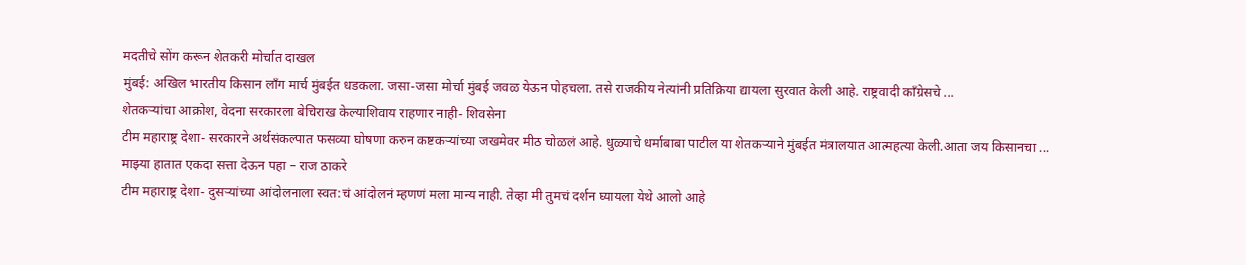मदतीचे सोंग करून शेतकरी मोर्चात दाखल
मुंबई: अखिल भारतीय किसान लाँग मार्च मुंबईत धडकला. जसा-जसा मोर्चा मुंबई जवळ येऊन पोहचला. तसे राजकीय नेत्यांनी प्रतिक्रिया द्यायला सुरवात केली आहे. राष्ट्रवादी कॉंग्रेसचे ...
शेतकऱ्यांचा आक्रोश, वेदना सरकारला बेचिराख केल्याशिवाय राहणार नाही- शिवसेना
टीम महाराष्ट्र देशा- सरकारने अर्थसंकल्पात फसव्या घोषणा करुन कष्टकऱ्यांच्या जखमेवर मीठ चोळलं आहे. धुळ्याचे धर्माबाबा पाटील या शेतकऱ्याने मुंबईत मंत्रालयात आत्महत्या केली.आता जय किसानचा ...
माझ्या हातात एकदा सत्ता देऊन पहा – राज ठाकरे
टीम महाराष्ट्र देशा- दुसऱ्यांच्या आंदोलनाला स्वत:चं आंदोलनं म्हणणं मला मान्य नाही. तेव्हा मी तुमचं दर्शन घ्यायला येथे आलो आहे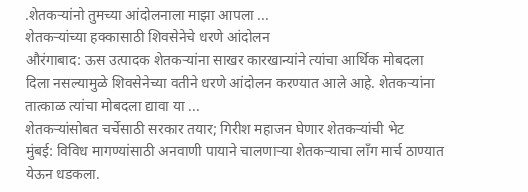.शेतकऱ्यांनो तुमच्या आंदोलनाला माझा आपला ...
शेतकऱ्यांच्या हक्कासाठी शिवसेनेचे धरणे आंदोलन
औरंगाबाद: ऊस उत्पादक शेतकऱ्यांना साखर कारखान्यांने त्यांचा आर्थिक मोबदला दिला नसल्यामुळे शिवसेनेच्या वतीने धरणे आंदोलन करण्यात आले आहे. शेतकऱ्यांना तात्काळ त्यांचा मोबदला द्यावा या ...
शेतकऱ्यांसोबत चर्चेसाठी सरकार तयार; गिरीश महाजन घेणार शेतकऱ्यांची भेट
मुंबई: विविध मागण्यांसाठी अनवाणी पायाने चालणाऱ्या शेतकऱ्याचा लॉंग मार्च ठाण्यात येऊन धडकला.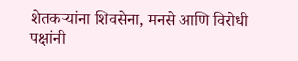शेतकऱ्यांना शिवसेना, मनसे आणि विरोधी पक्षांनी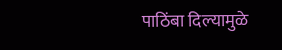पाठिंबा दिल्यामुळे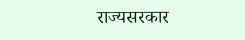राज्यसरकार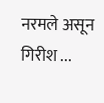नरमले असून गिरीश ...